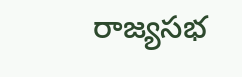రాజ్యసభ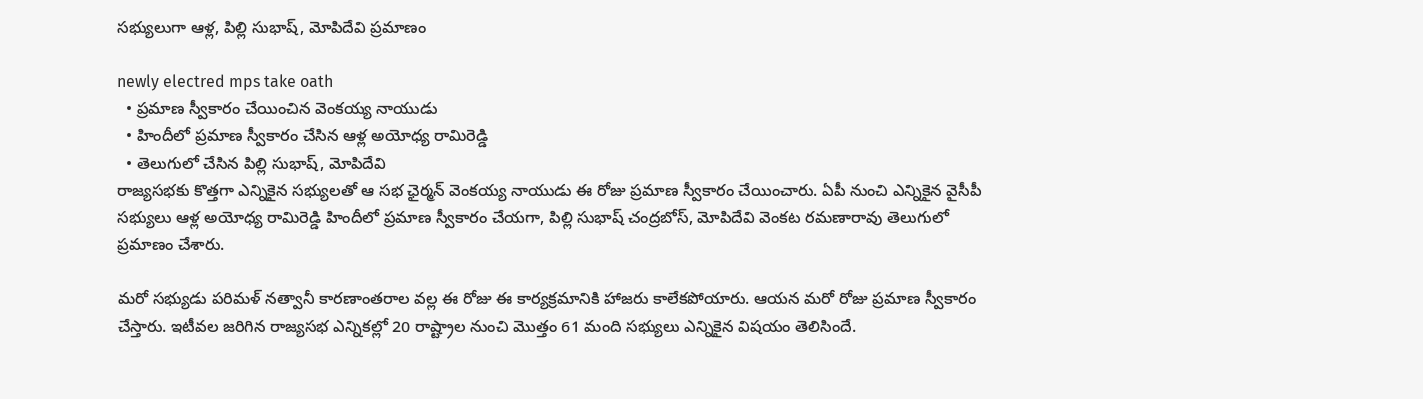సభ్యులుగా ఆళ్ల, పిల్లి సుభాష్‌‌, మోపిదేవి ప్రమాణం

newly electred mps take oath
  • ప్రమాణ స్వీకారం చేయించిన‌ వెంకయ్య నాయుడు
  • హిందీలో ప్రమాణ స్వీకారం చేసిన ఆళ్ల అయోధ్య రామిరెడ్డి
  • తెలుగులో చేసిన పిల్లి సుభాష్‌, మోపిదేవి
రాజ్యసభకు కొత్తగా ఎన్నికైన సభ్యులతో ఆ సభ ఛైర్మన్‌ వెంకయ్య నాయుడు ఈ రోజు ప్రమాణ స్వీకారం చేయించారు. ఏపీ నుంచి ఎన్నికైన వైసీపీ సభ్యులు ఆళ్ల అయోధ్య రామిరెడ్డి హిందీలో ప్రమాణ స్వీకారం చేయగా, పిల్లి సుభాష్‌ చంద్రబోస్‌, మోపిదేవి వెంకట రమణారావు తెలుగులో ప్రమాణం చేశారు.

మరో సభ్యుడు పరిమళ్‌ నత్వానీ కారణాంతరాల వల్ల ఈ రోజు ఈ కార్యక్రమానికి హాజరు కాలేకపోయారు. ఆయన మరో రోజు ప్రమాణ స్వీకారం చేస్తారు. ఇటీవల జరిగిన రాజ్యసభ ఎన్నికల్లో 20 రాష్ట్రాల నుంచి మొత్తం 61 మంది సభ్యులు ఎన్నికైన విషయం తెలిసిందే.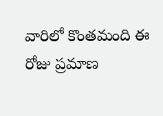వారిలో కొంతమంది ఈ రోజు ప్రమాణ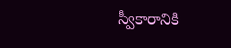స్వీకారానికి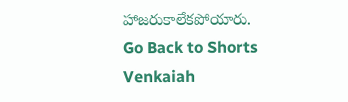హాజరుకాలేకపోయారు.
Go Back to Shorts
Venkaiah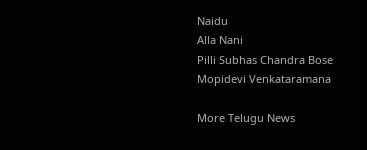Naidu
Alla Nani
Pilli Subhas Chandra Bose
Mopidevi Venkataramana

More Telugu News